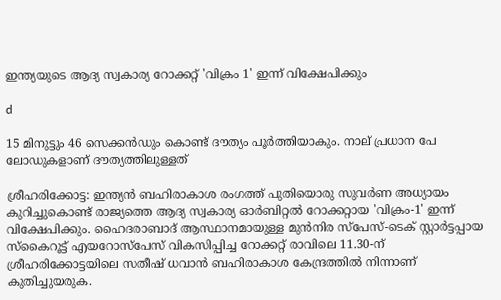ഇന്ത്യയുടെ ആദ്യ സ്വകാര്യ റോക്കറ്റ് 'വിക്രം 1' ഇന്ന് വിക്ഷേപിക്കും

d

15 മിനുട്ടും 46 സെക്കൻഡും കൊണ്ട് ദൗത്യം പൂർത്തിയാകും. നാല് പ്രധാന പേ ലോഡുകളാണ് ദൗത്യത്തിലുള്ളത്

ശ്രീഹരിക്കോട്ട: ഇന്ത്യൻ ബഹിരാകാശ രംഗത്ത് പുതിയൊരു സുവർണ അധ്യായം കുറിച്ചുകൊണ്ട് രാജ്യത്തെ ആദ്യ സ്വകാര്യ ഓർബിറ്റൽ റോക്കറ്റായ 'വിക്രം-1' ഇന്ന് വിക്ഷേപിക്കും. ഹൈദരാബാദ് ആസ്ഥാനമായുള്ള മുൻനിര സ്പേസ്-ടെക് സ്റ്റാർട്ടപ്പായ സ്കൈറൂട്ട് എയറോസ്പേസ് വികസിപ്പിച്ച റോക്കറ്റ് രാവിലെ 11.30-ന് ശ്രീഹരിക്കോട്ടയിലെ സതീഷ് ധവാൻ ബഹിരാകാശ കേന്ദ്രത്തിൽ നിന്നാണ് കുതിച്ചുയരുക.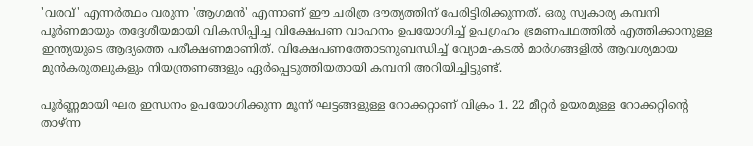'വരവ്' എന്നർത്ഥം വരുന്ന 'ആഗമൻ' എന്നാണ് ഈ ചരിത്ര ദൗത്യത്തിന് പേരിട്ടിരിക്കുന്നത്. ഒരു സ്വകാര്യ കമ്പനി പൂർണമായും തദ്ദേശീയമായി വികസിപ്പിച്ച വിക്ഷേപണ വാഹനം ഉപയോഗിച്ച് ഉപഗ്രഹം ഭ്രമണപഥത്തിൽ എത്തിക്കാനുള്ള ഇന്ത്യയുടെ ആദ്യത്തെ പരീക്ഷണമാണിത്. വിക്ഷേപണത്തോടനുബന്ധിച്ച് വ്യോമ-കടൽ മാർഗങ്ങളിൽ ആവശ്യമായ മുൻകരുതലുകളും നിയന്ത്രണങ്ങളും ഏർപ്പെടുത്തിയതായി കമ്പനി അറിയിച്ചിട്ടുണ്ട്.

പൂ‌ർണ്ണമായി ഘര ഇന്ധനം ഉപയോഗിക്കുന്ന മൂന്ന് ഘട്ടങ്ങളുള്ള റോക്കറ്റാണ് വിക്രം 1. 22 മീറ്റ‌ർ ഉയരമുള്ള റോക്കറ്റിന്റെ താഴ്ന്ന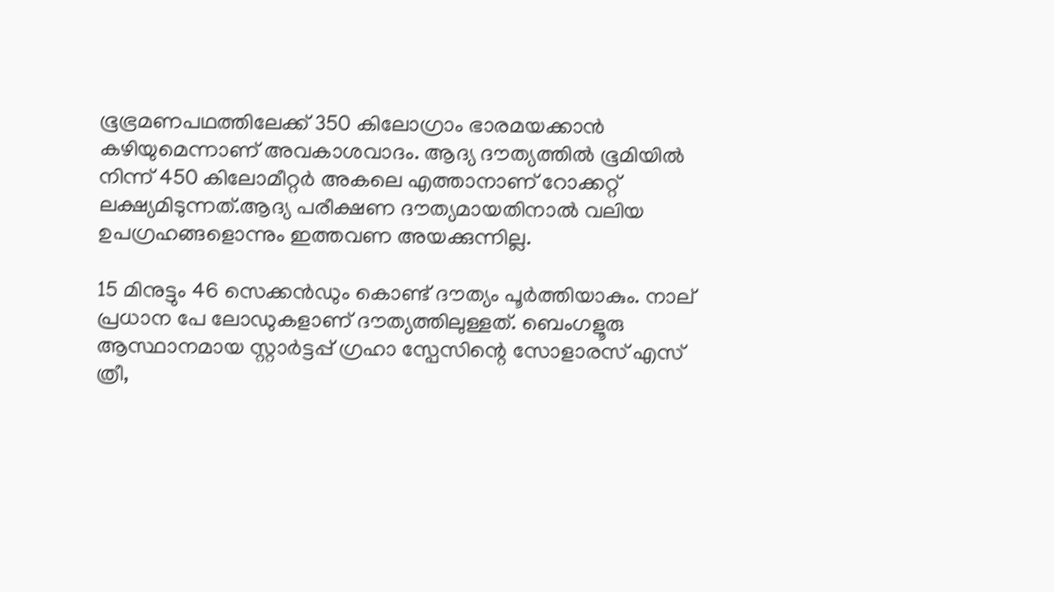ഭൂഭ്രമണപഥത്തിലേക്ക് 350 കിലോഗ്രാം ഭാരമയക്കാൻ കഴിയുമെന്നാണ് അവകാശവാദം. ആദ്യ ദൗത്യത്തില്‍ ഭൂമിയില്‍ നിന്ന് 450 കിലോമീറ്റ‌ർ അകലെ എത്താനാണ് റോക്കറ്റ് ലക്ഷ്യമിടുന്നത്.ആദ്യ പരീക്ഷണ ദൗത്യമായതിനാല്‍ വലിയ ഉപഗ്രഹങ്ങളൊന്നും ഇത്തവണ അയക്കുന്നില്ല.

15 മിനുട്ടും 46 സെക്കൻഡും കൊണ്ട് ദൗത്യം പൂർത്തിയാകും. നാല് പ്രധാന പേ ലോഡുകളാണ് ദൗത്യത്തിലുള്ളത്. ബെംഗളൂരു ആസ്ഥാനമായ സ്റ്റാർട്ടപ്പ് ഗ്രഹാ സ്പേസിന്റെ സോളാരസ് എസ് ത്രീ,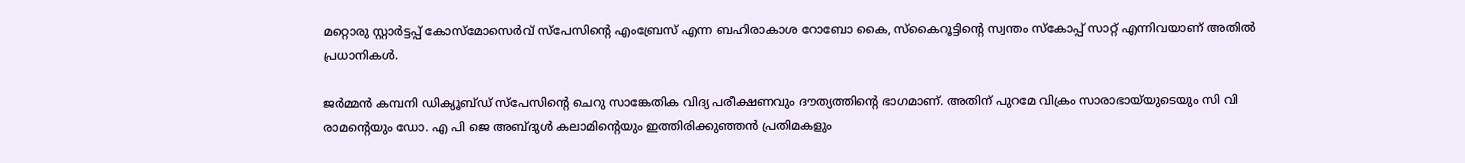മറ്റൊരു സ്റ്റാർട്ടപ്പ് കോസ്മോസെർവ് സ്പേസിന്റെ എംബ്രേസ് എന്ന ബഹിരാകാശ റോബോ കൈ, സ്കൈറൂട്ടിന്റെ സ്വന്തം സ്കോപ്പ് സാറ്റ് എന്നിവയാണ് അതില്‍ പ്രധാനികള്‍.

ജർമ്മൻ കമ്പനി ഡിക്യൂബ്ഡ് സ്പേസിന്റെ ചെറു സാങ്കേതിക വിദ്യ പരീക്ഷണവും ദൗത്യത്തിന്‍റെ ഭാഗമാണ്. അതിന് പുറമേ വിക്രം സാരാഭായ്‍യുടെയും സി വി രാമന്റെയും ഡോ. എ പി ജെ അബ്ദുള്‍ കലാമിന്റെയും ഇത്തിരിക്കുഞ്ഞൻ പ്രതിമകളും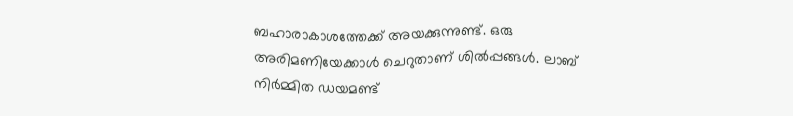ബഹാരാകാശത്തേക്ക് അയക്കുന്നുണ്ട്. ഒരു അരിമണിയേക്കാള്‍ ചെറുതാണ് ശില്‍പ്പങ്ങള്‍. ലാബ് നി‌ർമ്മിത ഡയമണ്ട്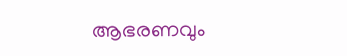ആഭരണവും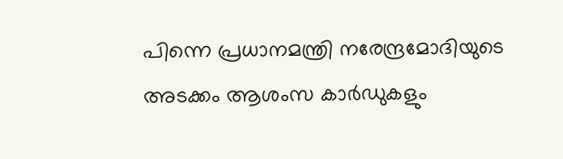പിന്നെ പ്രധാനമന്ത്രി നരേന്ദ്രമോദിയുടെ അടക്കം ആശംസ കാ‌ർഡുകളും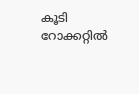കൂടി റോക്കറ്റില്‍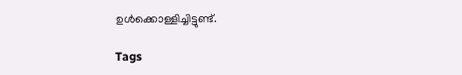ഉള്‍ക്കൊള്ളിച്ചിട്ടുണ്ട്.

Tags